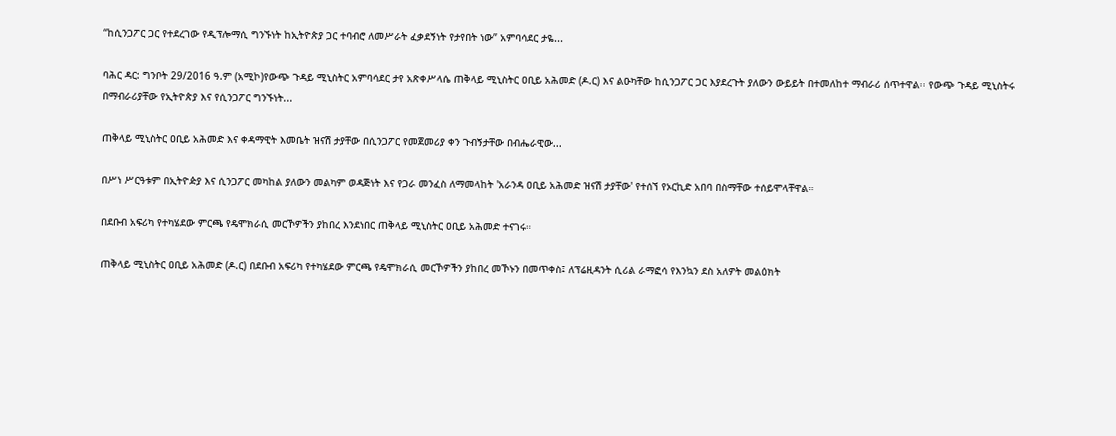“ከሲንጋፖር ጋር የተደረገው የዲፕሎማሲ ግንኙነት ከኢትዮጵያ ጋር ተባብሮ ለመሥራት ፈቃደኝነት የታየበት ነው” አምባሳደር ታዬ...

ባሕር ዳር: ግንቦት 29/2016 ዓ.ም (አሚኮ)የውጭ ጉዳይ ሚኒስትር አምባሳደር ታየ አጽቀሥላሴ ጠቅላይ ሚኒስትር ዐቢይ አሕመድ (ዶ.ር) እና ልዑካቸው ከሲንጋፖር ጋር እያደረጉት ያለውን ውይይት በተመለከተ ማብራሪ ሰጥተዋል፡፡ የውጭ ጉዳይ ሚኒስትሩ በማብራሪያቸው የኢትዮጵያ እና የሲንጋፖር ግንኙነት...

ጠቅላይ ሚኒስትር ዐቢይ አሕመድ እና ቀዳማዊት እመቤት ዝናሽ ታያቸው በሲንጋፖር የመጀመሪያ ቀን ጉብኝታቸው በብሔራዊው...

በሥነ ሥርዓቱም በኢትዮዽያ እና ሲንጋፖር መካከል ያለውን መልካም ወዳጅነት እና የጋራ መንፈስ ለማመላከት 'አራንዳ ዐቢይ አሕመድ ዝናሽ ታያቸው' የተሰኘ የኦርኪድ አበባ በስማቸው ተሰይሞላቸዋል።

በደቡብ አፍሪካ የተካሄደው ምርጫ የዴሞክራሲ መርኾዎችን ያከበረ እንደነበር ጠቅላይ ሚኒስትር ዐቢይ አሕመድ ተናገሩ።

ጠቅላይ ሚኒስትር ዐቢይ አሕመድ (ዶ.ር) በደቡብ አፍሪካ የተካሄደው ምርጫ የዴሞክራሲ መርኾዎችን ያከበረ መኾኑን በመጥቀስ፤ ለፕሬዚዳንት ሲሪል ራማፎሳ የእንኳን ደስ አለዎት መልዕክት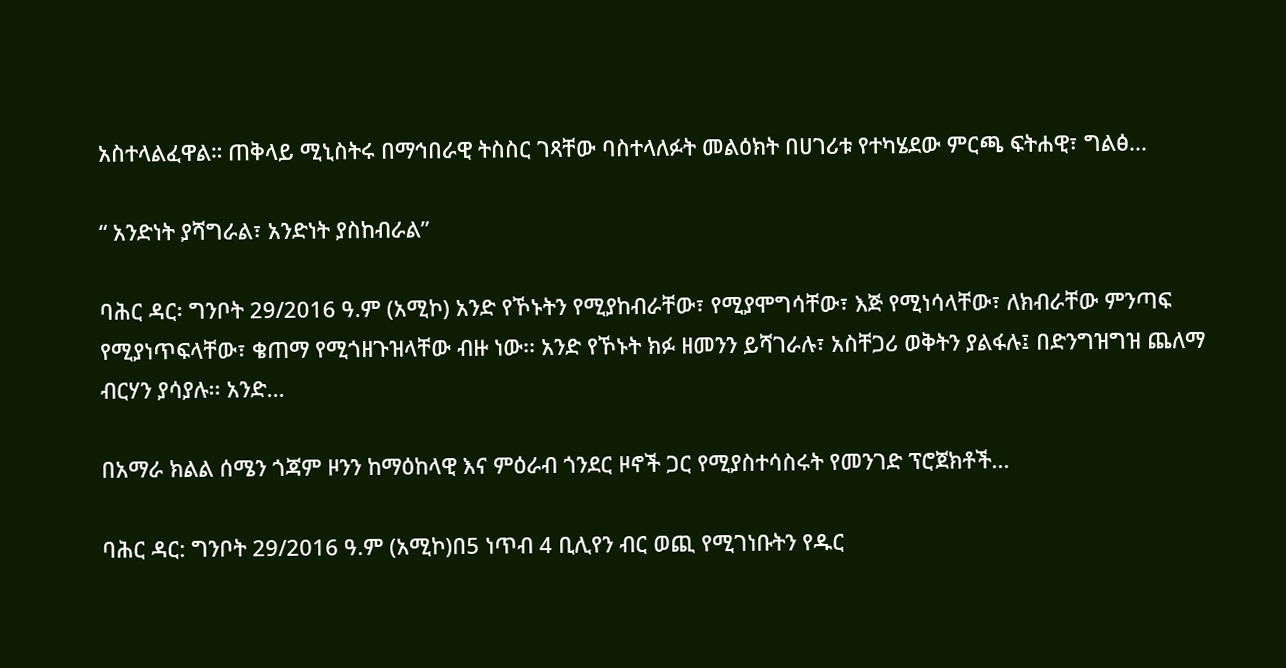አስተላልፈዋል። ጠቅላይ ሚኒስትሩ በማኅበራዊ ትስስር ገጻቸው ባስተላለፉት መልዕክት በሀገሪቱ የተካሄደው ምርጫ ፍትሐዊ፣ ግልፅ...

“ አንድነት ያሻግራል፣ አንድነት ያስከብራል”

ባሕር ዳር፡ ግንቦት 29/2016 ዓ.ም (አሚኮ) አንድ የኾኑትን የሚያከብራቸው፣ የሚያሞግሳቸው፣ እጅ የሚነሳላቸው፣ ለክብራቸው ምንጣፍ የሚያነጥፍላቸው፣ ቄጠማ የሚጎዘጉዝላቸው ብዙ ነው፡፡ አንድ የኾኑት ክፉ ዘመንን ይሻገራሉ፣ አስቸጋሪ ወቅትን ያልፋሉ፤ በድንግዝግዝ ጨለማ ብርሃን ያሳያሉ፡፡ አንድ...

በአማራ ክልል ሰሜን ጎጃም ዞንን ከማዕከላዊ እና ምዕራብ ጎንደር ዞኖች ጋር የሚያስተሳስሩት የመንገድ ፕሮጀክቶች...

ባሕር ዳር: ግንቦት 29/2016 ዓ.ም (አሚኮ)በ5 ነጥብ 4 ቢሊየን ብር ወጪ የሚገነቡትን የዱር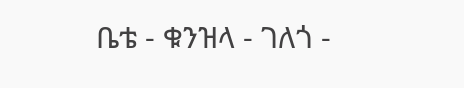ቤቴ - ቁንዝላ - ገለጎ -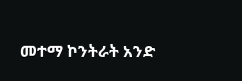መተማ ኮንትራት አንድ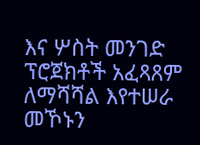እና ሦስት መንገድ ፕሮጀክቶች አፈጻጸም ለማሻሻል እየተሠራ መኾኑን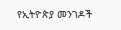የኢትዮጵያ መንገዶች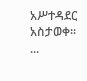አሥተዳደር አስታወቀ፡፡...